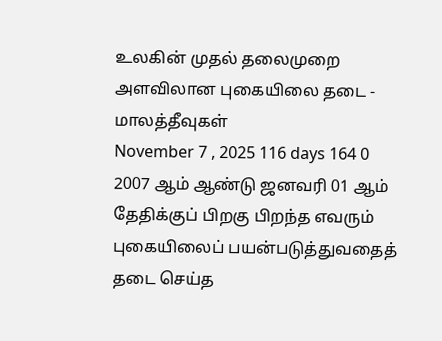உலகின் முதல் தலைமுறை அளவிலான புகையிலை தடை - மாலத்தீவுகள்
November 7 , 2025 116 days 164 0
2007 ஆம் ஆண்டு ஜனவரி 01 ஆம் தேதிக்குப் பிறகு பிறந்த எவரும் புகையிலைப் பயன்படுத்துவதைத் தடை செய்த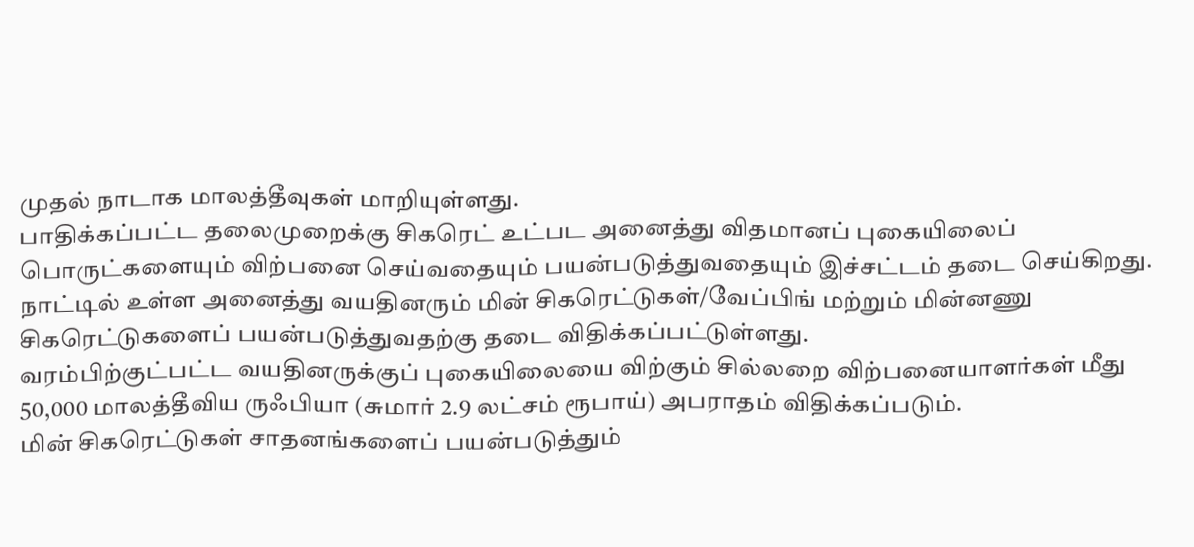முதல் நாடாக மாலத்தீவுகள் மாறியுள்ளது.
பாதிக்கப்பட்ட தலைமுறைக்கு சிகரெட் உட்பட அனைத்து விதமானப் புகையிலைப் பொருட்களையும் விற்பனை செய்வதையும் பயன்படுத்துவதையும் இச்சட்டம் தடை செய்கிறது.
நாட்டில் உள்ள அனைத்து வயதினரும் மின் சிகரெட்டுகள்/வேப்பிங் மற்றும் மின்னணு சிகரெட்டுகளைப் பயன்படுத்துவதற்கு தடை விதிக்கப்பட்டுள்ளது.
வரம்பிற்குட்பட்ட வயதினருக்குப் புகையிலையை விற்கும் சில்லறை விற்பனையாளர்கள் மீது 50,000 மாலத்தீவிய ருஃபியா (சுமார் 2.9 லட்சம் ரூபாய்) அபராதம் விதிக்கப்படும்.
மின் சிகரெட்டுகள் சாதனங்களைப் பயன்படுத்தும்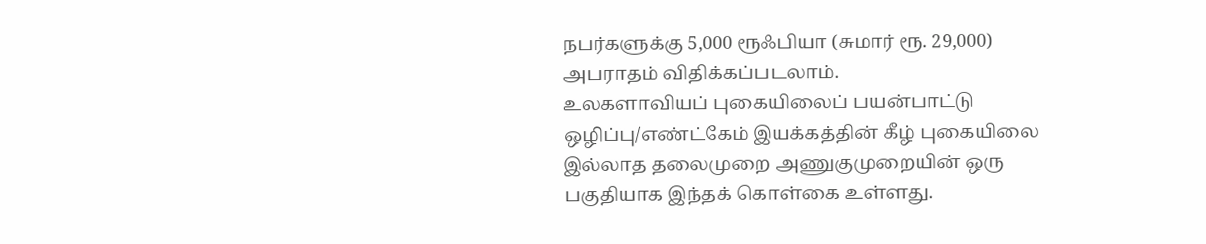நபர்களுக்கு 5,000 ரூஃபியா (சுமார் ரூ. 29,000) அபராதம் விதிக்கப்படலாம்.
உலகளாவியப் புகையிலைப் பயன்பாட்டு ஒழிப்பு/எண்ட்கேம் இயக்கத்தின் கீழ் புகையிலை இல்லாத தலைமுறை அணுகுமுறையின் ஒரு பகுதியாக இந்தக் கொள்கை உள்ளது.